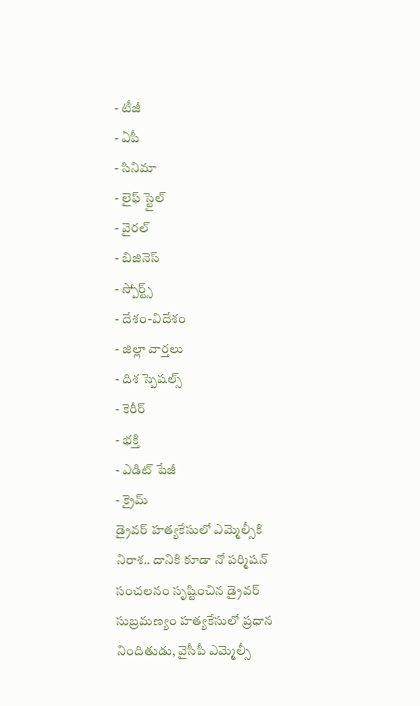- టీజీ
- ఏపీ
- సినిమా
- లైఫ్ స్టైల్
- వైరల్
- బిజినెస్
- స్పోర్ట్స్
- దేశం-విదేశం
- జిల్లా వార్తలు
- దిశ స్పెషల్స్
- కెరీర్
- భక్తి
- ఎడిట్ పేజీ
- క్రైమ్
డ్రైవర్ హత్యకేసులో ఎమ్మెల్సీకి నిరాశ.. దానికి కూడా నో పర్మిషన్
సంచలనం సృష్టించిన డ్రైవర్ సుబ్రమణ్యం హత్యకేసులో ప్రధాన నిందితుడు, వైసీపీ ఎమ్మెల్సీ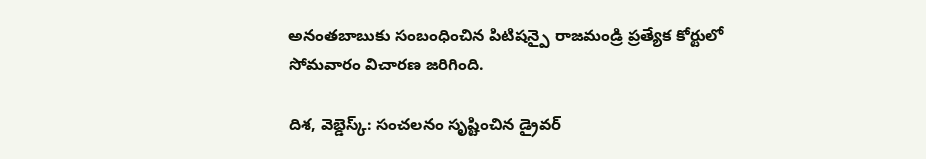అనంతబాబుకు సంబంధించిన పిటిషన్పై రాజమండ్రి ప్రత్యేక కోర్టులో సోమవారం విచారణ జరిగింది.

దిశ, వెబ్డెస్క్: సంచలనం సృష్టించిన డ్రైవర్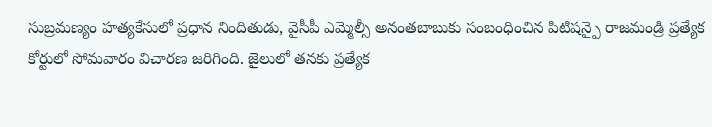సుబ్రమణ్యం హత్యకేసులో ప్రధాన నిందితుడు, వైసీపీ ఎమ్మెల్సీ అనంతబాబుకు సంబంధించిన పిటిషన్పై రాజమండ్రి ప్రత్యేక కోర్టులో సోమవారం విచారణ జరిగింది. జైలులో తనకు ప్రత్యేక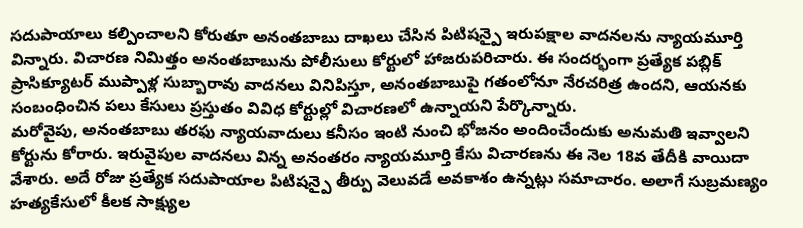సదుపాయాలు కల్పించాలని కోరుతూ అనంతబాబు దాఖలు చేసిన పిటిషన్పై ఇరుపక్షాల వాదనలను న్యాయమూర్తి విన్నారు. విచారణ నిమిత్తం అనంతబాబును పోలీసులు కోర్టులో హాజరుపరిచారు. ఈ సందర్భంగా ప్రత్యేక పబ్లిక్ ప్రాసిక్యూటర్ ముప్పాళ్ల సుబ్బారావు వాదనలు వినిపిస్తూ, అనంతబాబుపై గతంలోనూ నేరచరిత్ర ఉందని, ఆయనకు సంబంధించిన పలు కేసులు ప్రస్తుతం వివిధ కోర్టుల్లో విచారణలో ఉన్నాయని పేర్కొన్నారు.
మరోవైపు, అనంతబాబు తరఫు న్యాయవాదులు కనీసం ఇంటి నుంచి భోజనం అందించేందుకు అనుమతి ఇవ్వాలని కోర్టును కోరారు. ఇరువైపుల వాదనలు విన్న అనంతరం న్యాయమూర్తి కేసు విచారణను ఈ నెల 18వ తేదీకి వాయిదా వేశారు. అదే రోజు ప్రత్యేక సదుపాయాల పిటిషన్పై తీర్పు వెలువడే అవకాశం ఉన్నట్లు సమాచారం. అలాగే సుబ్రమణ్యం హత్యకేసులో కీలక సాక్ష్యుల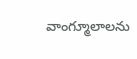వాంగ్మూలాలను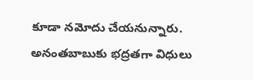కూడా నమోదు చేయనున్నారు. అనంతబాబుకు భద్రతగా విధులు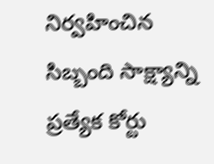నిర్వహించిన సిబ్బంది సాక్ష్యాన్ని ప్రత్యేక కోర్టు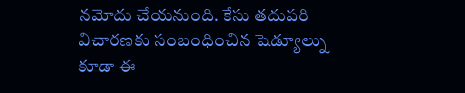నమోదు చేయనుంది. కేసు తదుపరి విచారణకు సంబంధించిన షెడ్యూల్ను కూడా ఈ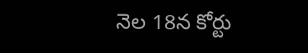నెల 18న కోర్టు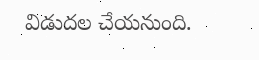విడుదల చేయనుంది.